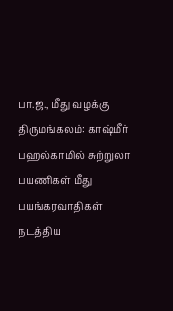பா.ஜ., மீது வழக்கு
திருமங்கலம்: காஷ்மீர் பஹல்காமில் சுற்றுலா பயணிகள் மீது பயங்கரவாதிகள் நடத்திய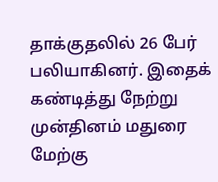தாக்குதலில் 26 பேர் பலியாகினர். இதைக் கண்டித்து நேற்று முன்தினம் மதுரை மேற்கு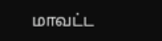மாவட்ட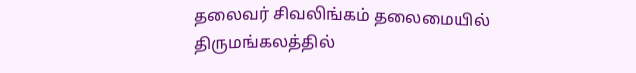தலைவர் சிவலிங்கம் தலைமையில் திருமங்கலத்தில்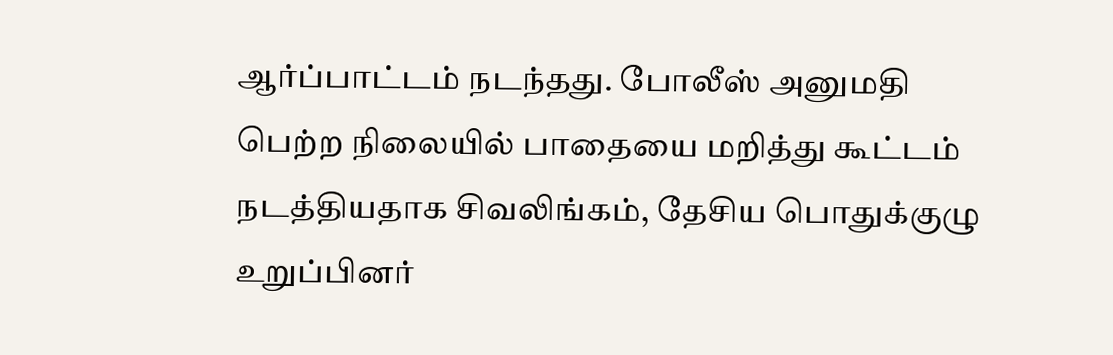ஆர்ப்பாட்டம் நடந்தது. போலீஸ் அனுமதி பெற்ற நிலையில் பாதையை மறித்து கூட்டம் நடத்தியதாக சிவலிங்கம், தேசிய பொதுக்குழு உறுப்பினர்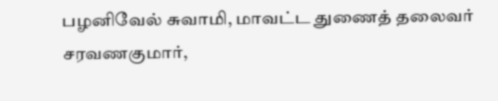பழனிவேல் சுவாமி, மாவட்ட துணைத் தலைவர் சரவணகுமார்,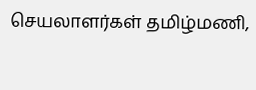செயலாளர்கள் தமிழ்மணி,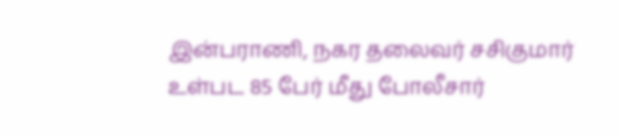இன்பராணி, நகர தலைவர் சசிகுமார் உள்பட 85 பேர் மீது போலீசார்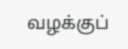வழக்குப்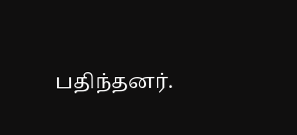பதிந்தனர்.